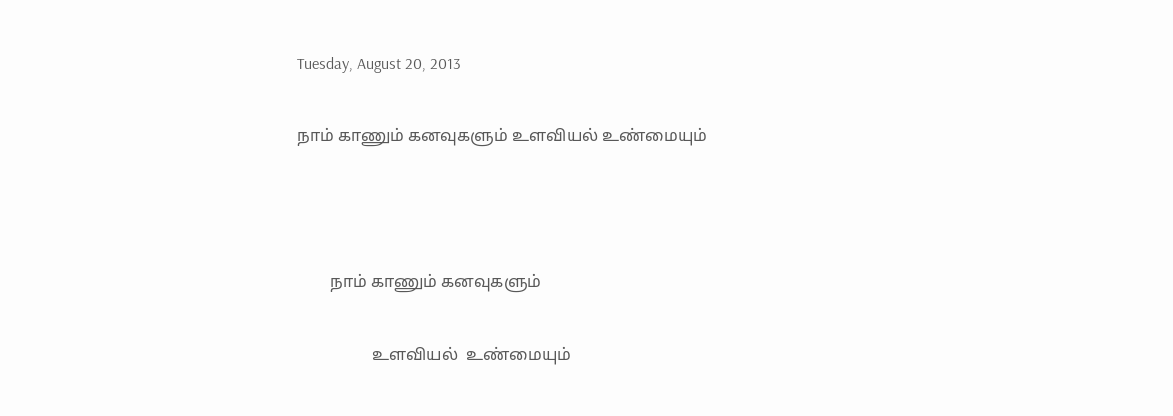Tuesday, August 20, 2013

நாம் காணும் கனவுகளும் உளவியல் உண்மையும்



        நாம் காணும் கனவுகளும்

                  உளவியல்  உண்மையும்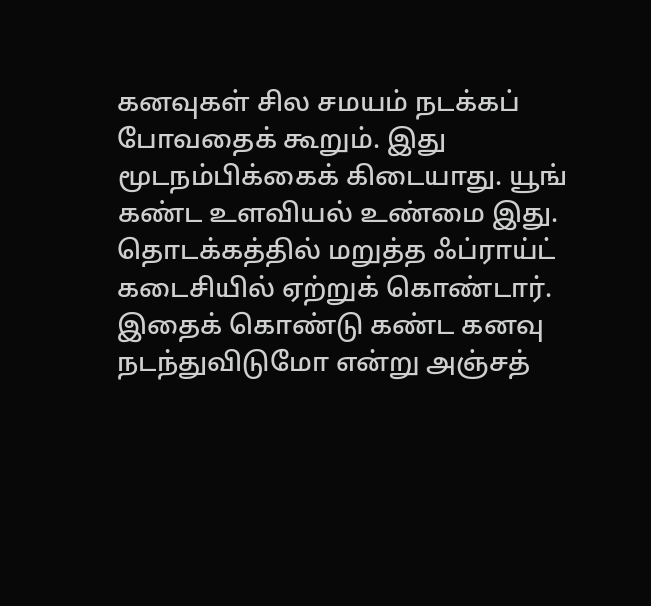கனவுகள் சில சமயம் நடக்கப் போவதைக் கூறும். இது மூடநம்பிக்கைக் கிடையாது. யூங் கண்ட உளவியல் உண்மை இது. தொடக்கத்தில் மறுத்த ஃப்ராய்ட் கடைசியில் ஏற்றுக் கொண்டார். இதைக் கொண்டு கண்ட கனவு நடந்துவிடுமோ என்று அஞ்சத்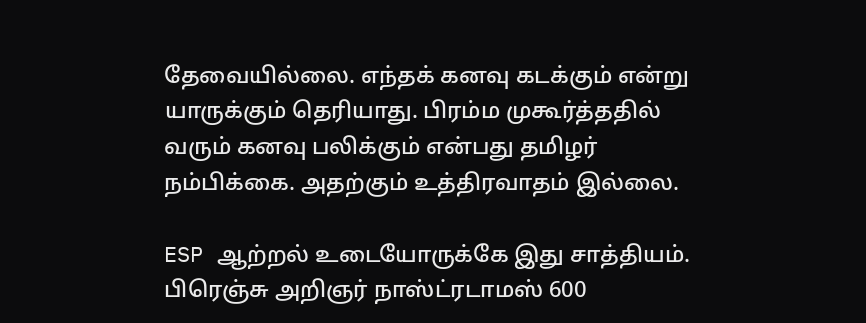தேவையில்லை. எந்தக் கனவு கடக்கும் என்று யாருக்கும் தெரியாது. பிரம்ம முகூர்த்ததில் வரும் கனவு பலிக்கும் என்பது தமிழர் நம்பிக்கை. அதற்கும் உத்திரவாதம் இல்லை.

ESP ஆற்றல் உடையோருக்கே இது சாத்தியம். பிரெஞ்சு அறிஞர் நாஸ்ட்ரடாமஸ் 600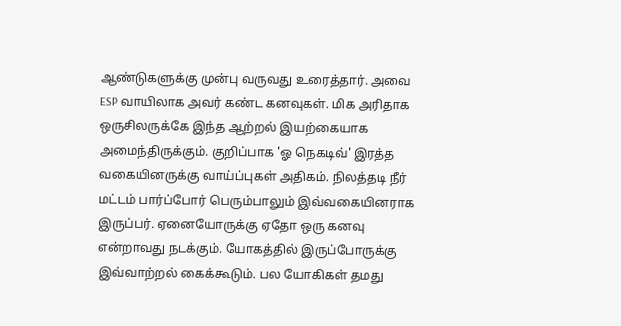ஆண்டுகளுக்கு முன்பு வருவது உரைத்தார். அவை ESP வாயிலாக அவர் கண்ட கனவுகள். மிக அரிதாக ஒருசிலருக்கே இந்த ஆற்றல் இயற்கையாக அமைந்திருக்கும். குறிப்பாக 'ஓ நெகடிவ்' இரத்த வகையினருக்கு வாய்ப்புகள் அதிகம். நிலத்தடி நீர் மட்டம் பார்ப்போர் பெரும்பாலும் இவ்வகையினராக இருப்பர். ஏனையோருக்கு ஏதோ ஒரு கனவு என்றாவது நடக்கும். யோகத்தில் இருப்போருக்கு இவ்வாற்றல் கைக்கூடும். பல யோகிகள் தமது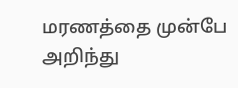மரணத்தை முன்பே அறிந்து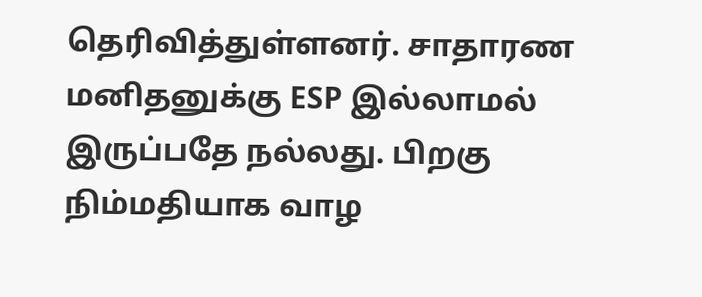தெரிவித்துள்ளனர். சாதாரண மனிதனுக்கு ESP இல்லாமல் இருப்பதே நல்லது. பிறகு நிம்மதியாக வாழ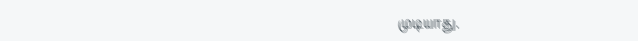முடியாது.